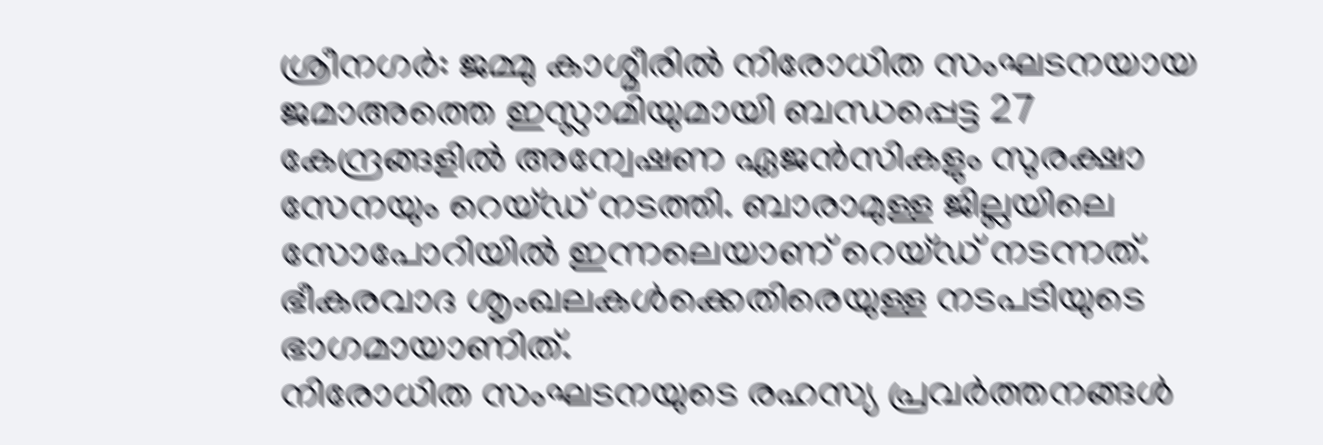ശ്രീനഗർ: ജമ്മു കാശ്മീരിൽ നിരോധിത സംഘടനയായ ജമാഅത്തെ ഇസ്ലാമിയുമായി ബന്ധപ്പെട്ട 27 കേന്ദ്രങ്ങളിൽ അന്വേഷണ ഏജൻസികളും സുരക്ഷാ സേനയും റെയ്ഡ് നടത്തി. ബാരാമുള്ള ജില്ലയിലെ സോപോറിയിൽ ഇന്നലെയാണ് റെയ്ഡ് നടന്നത്. ഭീകരവാദ ശൃംഖലകൾക്കെതിരെയുള്ള നടപടിയുടെ ഭാഗമായാണിത്.
നിരോധിത സംഘടനയുടെ രഹസ്യ പ്രവർത്തനങ്ങൾ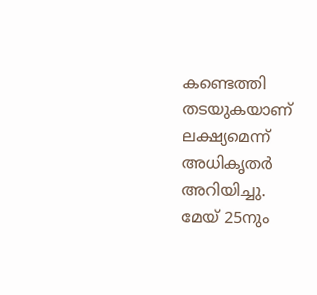കണ്ടെത്തി തടയുകയാണ് ലക്ഷ്യമെന്ന് അധികൃതർ അറിയിച്ചു.
മേയ് 25നും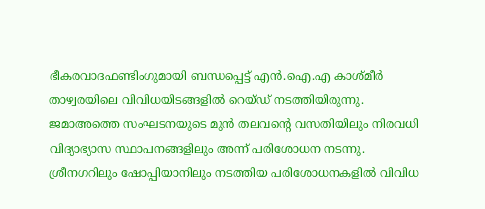ഭീകരവാദഫണ്ടിംഗുമായി ബന്ധപ്പെട്ട് എൻ.ഐ.എ കാശ്മീർ താഴ്വരയിലെ വിവിധയിടങ്ങളിൽ റെയ്ഡ് നടത്തിയിരുന്നു. ജമാഅത്തെ സംഘടനയുടെ മുൻ തലവന്റെ വസതിയിലും നിരവധി വിദ്യാഭ്യാസ സ്ഥാപനങ്ങളിലും അന്ന് പരിശോധന നടന്നു. ശ്രീനഗറിലും ഷോപ്പിയാനിലും നടത്തിയ പരിശോധനകളിൽ വിവിധ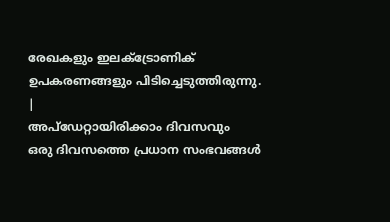രേഖകളും ഇലക്ട്രോണിക് ഉപകരണങ്ങളും പിടിച്ചെടുത്തിരുന്നു.
|
അപ്ഡേറ്റായിരിക്കാം ദിവസവും
ഒരു ദിവസത്തെ പ്രധാന സംഭവങ്ങൾ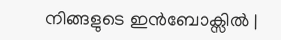നിങ്ങളുടെ ഇൻബോക്സിൽ |